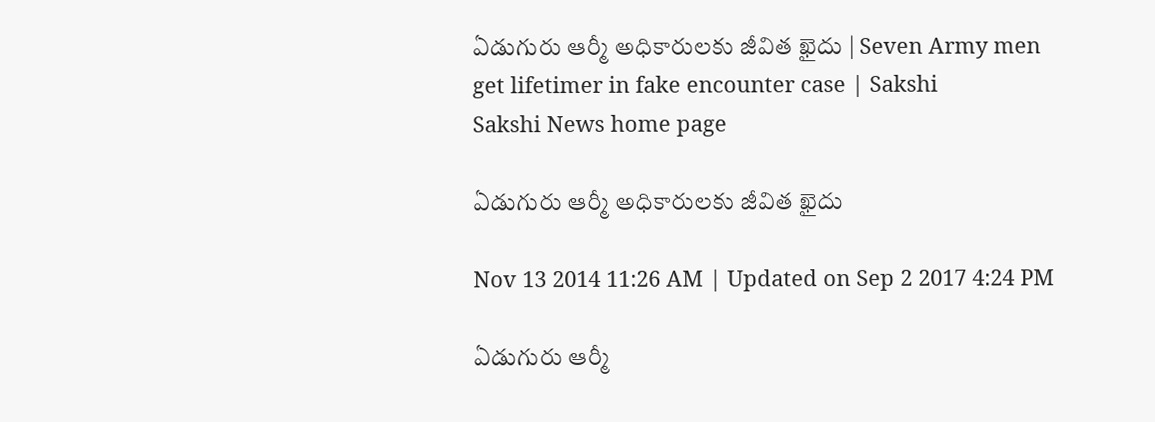ఏడుగురు ఆర్మీ అధికారులకు జీవిత ఖైదు | Seven Army men get lifetimer in fake encounter case | Sakshi
Sakshi News home page

ఏడుగురు ఆర్మీ అధికారులకు జీవిత ఖైదు

Nov 13 2014 11:26 AM | Updated on Sep 2 2017 4:24 PM

ఏడుగురు ఆర్మీ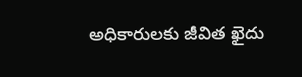అధికారులకు జీవిత ఖైదు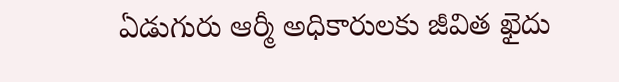ఏడుగురు ఆర్మీ అధికారులకు జీవిత ఖైదు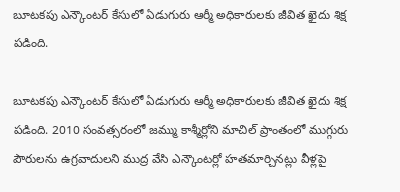బూటకపు ఎన్కౌంటర్ కేసులో ఏడుగురు ఆర్మీ అధికారులకు జీవిత ఖైదు శిక్ష పడింది.

బూటకపు ఎన్కౌంటర్ కేసులో ఏడుగురు ఆర్మీ అధికారులకు జీవిత ఖైదు శిక్ష పడింది. 2010 సంవత్సరంలో జమ్ము కాశ్మీర్లోని మాచిల్ ప్రాంతంలో ముగ్గురు పౌరులను ఉగ్రవాదులని ముద్ర వేసి ఎన్కౌంటర్లో హతమార్చినట్లు వీళ్లపై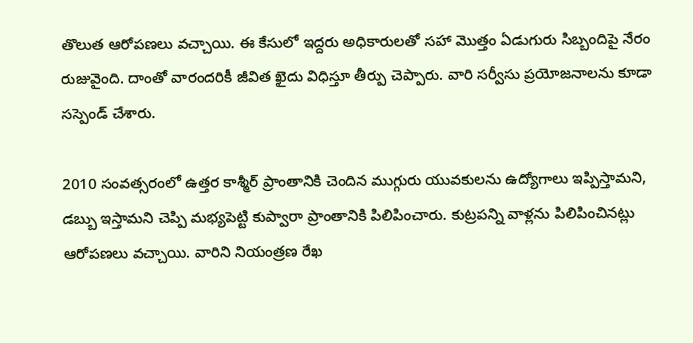తొలుత ఆరోపణలు వచ్చాయి. ఈ కేసులో ఇద్దరు అధికారులతో సహా మొత్తం ఏడుగురు సిబ్బందిపై నేరం రుజువైంది. దాంతో వారందరికీ జీవిత ఖైదు విధిస్తూ తీర్పు చెప్పారు. వారి సర్వీసు ప్రయోజనాలను కూడా సస్పెండ్ చేశారు.

2010 సంవత్సరంలో ఉత్తర కాశ్మీర్ ప్రాంతానికి చెందిన ముగ్గురు యువకులను ఉద్యోగాలు ఇప్పిస్తామని, డబ్బు ఇస్తామని చెప్పి మభ్యపెట్టి కుప్వారా ప్రాంతానికి పిలిపించారు. కుట్రపన్ని వాళ్లను పిలిపించినట్లు ఆరోపణలు వచ్చాయి. వారిని నియంత్రణ రేఖ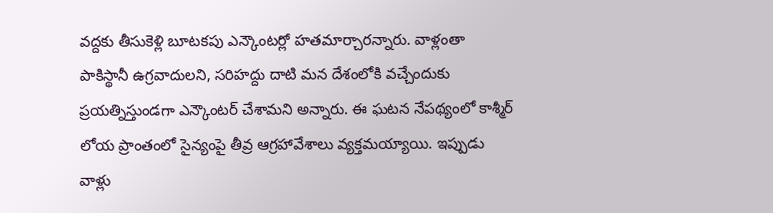వద్దకు తీసుకెళ్లి బూటకపు ఎన్కౌంటర్లో హతమార్చారన్నారు. వాళ్లంతా పాకిస్థానీ ఉగ్రవాదులని, సరిహద్దు దాటి మన దేశంలోకి వచ్చేందుకు ప్రయత్నిస్తుండగా ఎన్కౌంటర్ చేశామని అన్నారు. ఈ ఘటన నేపథ్యంలో కాశ్మీర్ లోయ ప్రాంతంలో సైన్యంపై తీవ్ర ఆగ్రహావేశాలు వ్యక్తమయ్యాయి. ఇప్పుడు వాళ్లు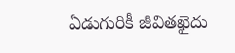ఏడుగురికీ జీవితఖైదు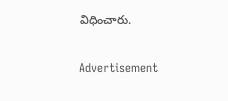విధించారు.

Advertisement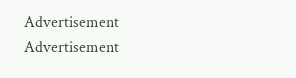Advertisement
Advertisement